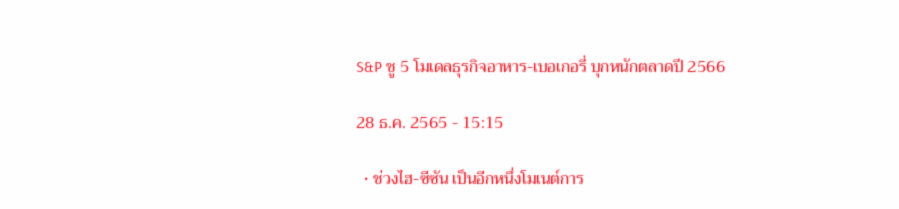S&P ชู 5 โมเดลธุรกิจอาหาร-เบอเกอรี่ บุกหนักตลาดปี 2566

28 ธ.ค. 2565 - 15:15

  • ช่วงไฮ-ซีซัน เป็นอีกหนึ่งโมเนต์การ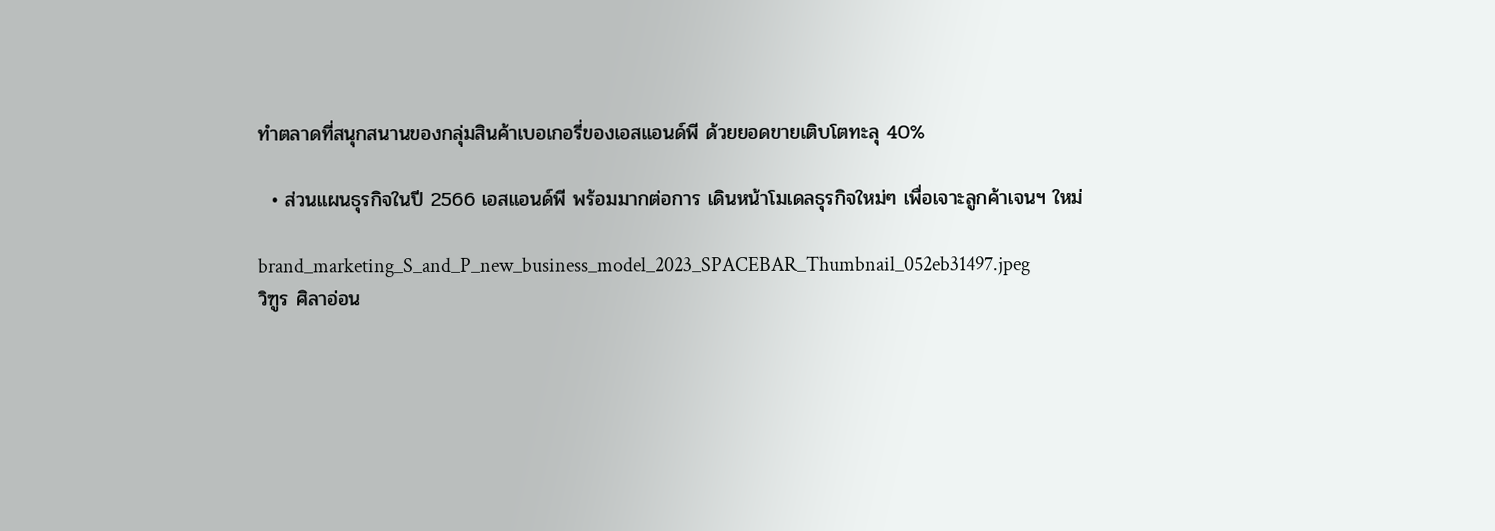ทำตลาดที่สนุกสนานของกลุ่มสินค้าเบอเกอรี่ของเอสแอนด์พี ด้วยยอดขายเติบโตทะลุ 40%

  • ส่วนแผนธุรกิจในปี 2566 เอสแอนด์พี พร้อมมากต่อการ เดินหน้าโมเดลธุรกิจใหม่ๆ เพื่อเจาะลูกค้าเจนฯ ใหม่

brand_marketing_S_and_P_new_business_model_2023_SPACEBAR_Thumbnail_052eb31497.jpeg
วิฑูร ศิลาอ่อน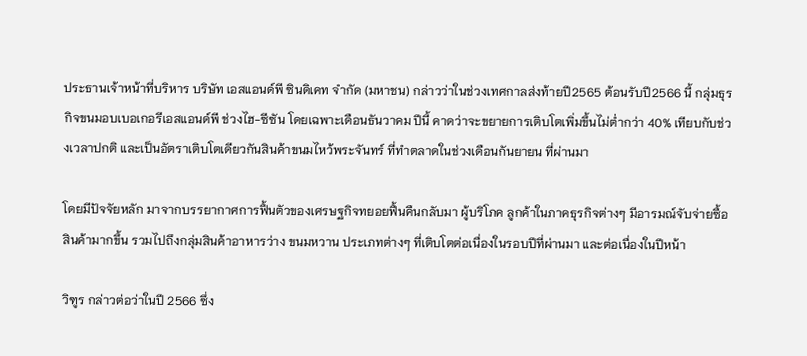ประธานเจ้าหน้าที่บริหาร บริษัท เอสแอนด์พี ซินดิเคท จำกัด (มหาชน) กล่าวว่าในช่วงเทศกาลส่งท้ายปี2565 ต้อนรับปี2566 นี้ กลุ่มธุรกิจขนมอบเบอเกอรีเอสแอนด์พี ช่วงไฮ-ซีซัน โดยเฉพาะเดือนธันวาคม ปีนี้ คาดว่าจะขยายการเติบโตเพิ่มขึ้นไม่ต่ำกว่า 40% เทียบกับช่วงเวลาปกติ และเป็นอัตราเติบโตเดียวกันสินค้าขนมไหว้พระจันทร์ ที่ทำตลาดในช่วงเดือนกันยายน ที่ผ่านมา

โดยมีปัจจัยหลัก มาจากบรรยากาศการฟื้นตัวของเศรษฐกิจทยอยฟื้นคืนกลับมา ผู้บริโภค ลูกค้าในภาคธุรกิจต่างๆ มีอารมณ์จับจ่ายซื้อสินค้ามากขึ้น รวมไปถึงกลุ่มสินค้าอาหารว่าง ขนมหวาน ประเภทต่างๆ ที่เติบโตต่อเนื่องในรอบปีที่ผ่านมา และต่อเนื่องในปีหน้า

วิฑูร กล่าวต่อว่าในปี 2566 ซึ่ง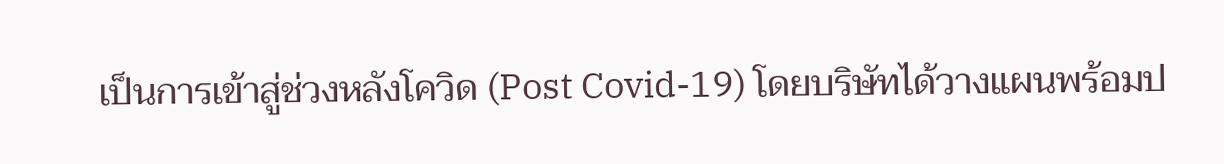เป็นการเข้าสู่ช่วงหลังโควิด (Post Covid-19) โดยบริษัทได้วางแผนพร้อมป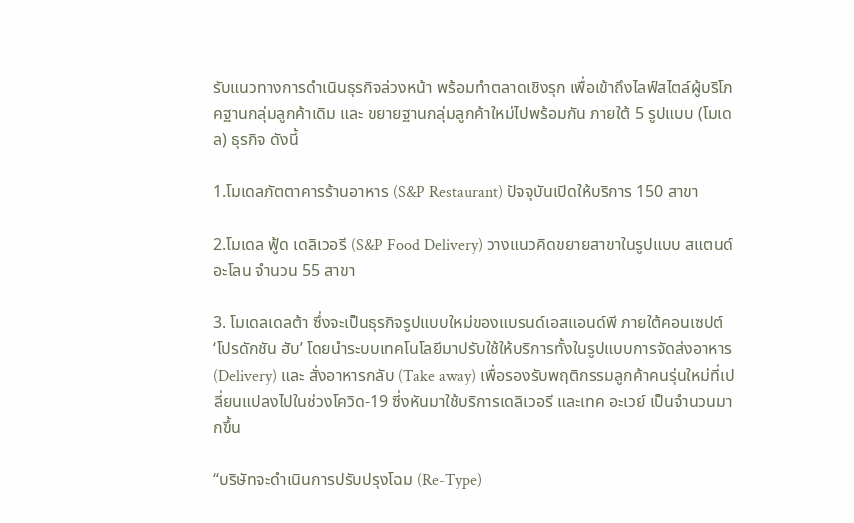รับแนวทางการดำเนินธุรกิจล่วงหน้า พร้อมทำตลาดเชิงรุก เพื่อเข้าถึงไลฟ์สไตล์ผู้บริโภคฐานกลุ่มลูกค้าเดิม และ ขยายฐานกลุ่มลูกค้าใหม่ไปพร้อมกัน ภายใต้ 5 รูปแบบ (โมเดล) ธุรกิจ ดังนี้

1.โมเดลภัตตาคารร้านอาหาร (S&P Restaurant) ปัจจุบันเปิดให้บริการ 150 สาขา

2.โมเดล ฟู้ด เดลิเวอรี (S&P Food Delivery) วางแนวคิดขยายสาขาในรูปแบบ สแตนด์ อะโลน จำนวน 55 สาขา

3. โมเดลเดลต้า ซึ่งจะเป็นธุรกิจรูปแบบใหม่ของแบรนด์เอสแอนด์พี ภายใต้คอนเซปต์ ‘โปรดักชัน ฮับ’ โดยนำระบบเทคโนโลยีมาปรับใช้ให้บริการทั้งในรูปแบบการจัดส่งอาหาร (Delivery) และ สั่งอาหารกลับ (Take away) เพื่อรองรับพฤติกรรมลูกค้าคนรุ่นใหม่ที่เปลี่ยนแปลงไปในช่วงโควิด-19 ซี่งหันมาใช้บริการเดลิเวอรี และเทค อะเวย์ เป็นจำนวนมากขึ้น

“บริษัทจะดำเนินการปรับปรุงโฉม (Re-Type)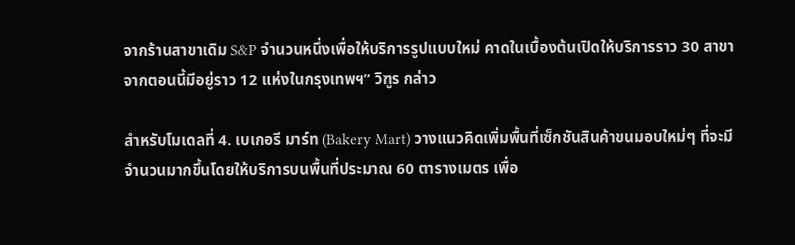จากร้านสาขาเดิม S&P จำนวนหนึ่งเพื่อให้บริการรูปแบบใหม่ คาดในเบื้องต้นเปิดให้บริการราว 30 สาขา จากตอนนี้มีอยู่ราว 12 แห่งในกรุงเทพฯ” วิฑูร กล่าว

สำหรับโมเดลที่ 4. เบเกอรี มาร์ท (Bakery Mart) วางแนวคิดเพิ่มพื้นที่เซ็กชันสินค้าขนมอบใหม่ๆ ที่จะมีจำนวนมากขึ้นโดยให้บริการบนพื้นที่ประมาณ 60 ตารางเมตร เพื่อ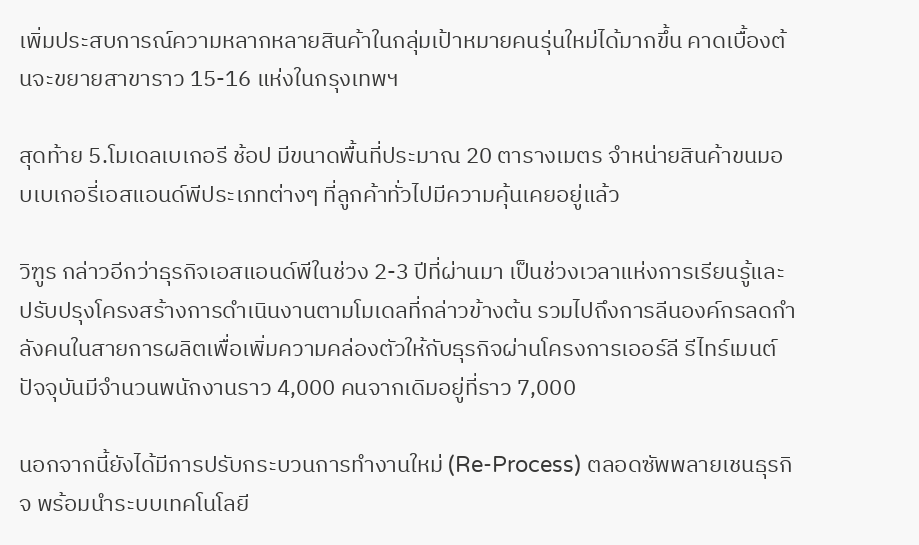เพิ่มประสบการณ์ความหลากหลายสินค้าในกลุ่มเป้าหมายคนรุ่นใหม่ได้มากขึ้น คาดเบื้องต้นจะขยายสาขาราว 15-16 แห่งในกรุงเทพฯ

สุดท้าย 5.โมเดลเบเกอรี ช้อป มีขนาดพื้นที่ประมาณ 20 ตารางเมตร จำหน่ายสินค้าขนมอบเบเกอรี่เอสแอนด์พีประเภทต่างๆ ที่ลูกค้าทั่วไปมีความคุ้นเคยอยู่แล้ว

วิฑูร กล่าวอีกว่าธุรกิจเอสแอนด์พีในช่วง 2-3 ปีที่ผ่านมา เป็นช่วงเวลาแห่งการเรียนรู้และปรับปรุงโครงสร้างการดำเนินงานตามโมเดลที่กล่าวข้างต้น รวมไปถึงการลีนองค์กรลดกำลังคนในสายการผลิตเพื่อเพิ่มความคล่องตัวให้กับธุรกิจผ่านโครงการเออร์ลี รีไทร์เมนต์ ปัจจุบันมีจำนวนพนักงานราว 4,000 คนจากเดิมอยู่ที่ราว 7,000

นอกจากนี้ยังได้มีการปรับกระบวนการทำงานใหม่ (Re-Process) ตลอดซัพพลายเชนธุรกิจ พร้อมนำระบบเทคโนโลยี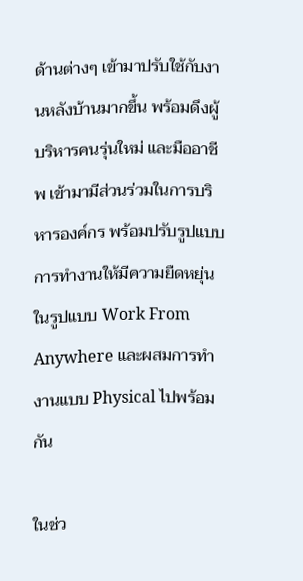ด้านต่างๆ เข้ามาปรับใช้กับงานหลังบ้านมากขึ้น พร้อมดึงผู้บริหารคนรุ่นใหม่ และมืออาชีพ เข้ามามีส่วนร่วมในการบริหารองค์กร พร้อมปรับรูปแบบการทำงานให้มีความยืดหยุ่นในรูปแบบ Work From Anywhere และผสมการทำงานแบบ Physical ไปพร้อมกัน

ในช่ว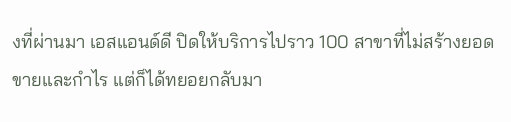งที่ผ่านมา เอสแอนด์ดี ปิดให้บริการไปราว 100 สาขาที่ไม่สร้างยอดขายและกำไร แต่ก็ได้ทยอยกลับมา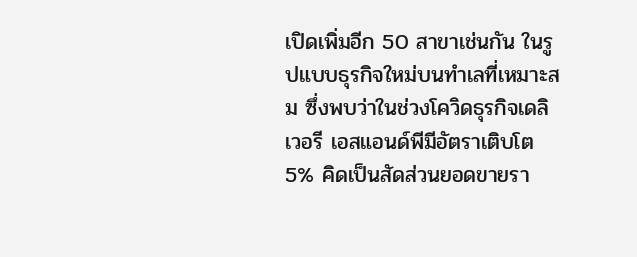เปิดเพิ่มอีก 50 สาขาเช่นกัน ในรูปแบบธุรกิจใหม่บนทำเลที่เหมาะสม ซึ่งพบว่าในช่วงโควิดธุรกิจเดลิเวอรี เอสแอนด์พีมีอัตราเติบโต 5% คิดเป็นสัดส่วนยอดขายรา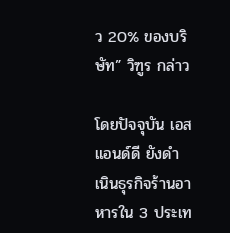ว 20% ของบริษัท” วิฑูร กล่าว

โดยปัจจุบัน เอสแอนด์ดี ยังดำเนินธุรกิจร้านอาหารใน 3 ประเท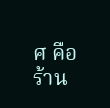ศ คือ ร้าน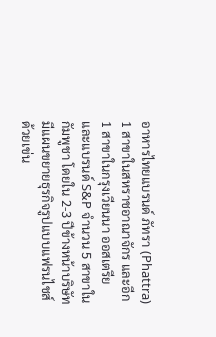อาหารไทยแบรนด์ ภัทรา (Phattra) 1 สาขาในสหราชอาณาจักร และอีก 1 สาขาในกรุงเวียนนา ออสเตรีย และแบรนด์ S&P จำนวน 5 สาขาในกัมพูชา โดยใน 2-3 ปีข้างหน้าบริษัทมีแผนขยายธุรกิจรูปแบบแฟรนไชส์ ด้วยเข่น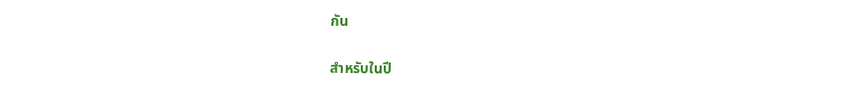กัน

สำหรับในปี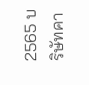2565 บริษัทคา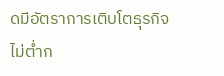ดมีอัตราการเติบโตธุรกิจไม่ต่ำก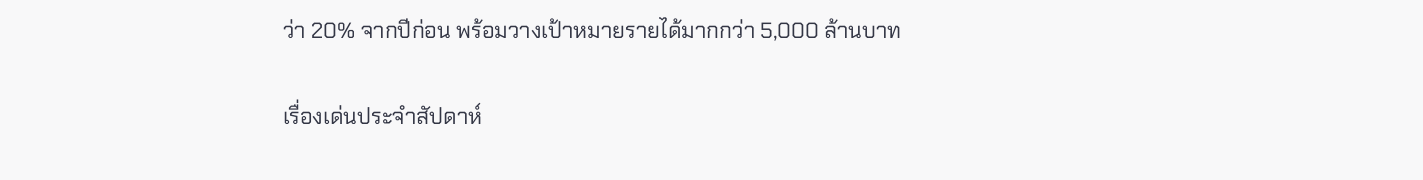ว่า 20% จากปีก่อน พร้อมวางเป้าหมายรายได้มากกว่า 5,000 ล้านบาท

เรื่องเด่นประจำสัปดาห์